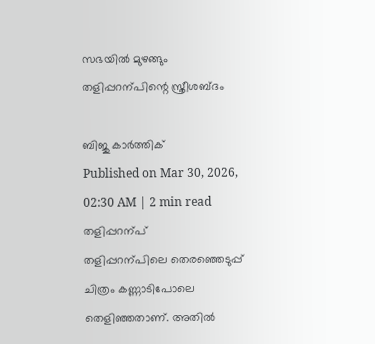സഭയിൽ മുഴങ്ങും തളിപ്പറന്പിന്റെ സ്ത്രീശബ്ദം

ബിജു കാർത്തിക്
Published on Mar 30, 2026, 02:30 AM | 2 min read
തളിപ്പറന്പ്
തളിപ്പറന്പിലെ തെരഞ്ഞെടുപ്പ് ചിത്രം കണ്ണാടിപോലെ തെളിഞ്ഞതാണ്. അതിൽ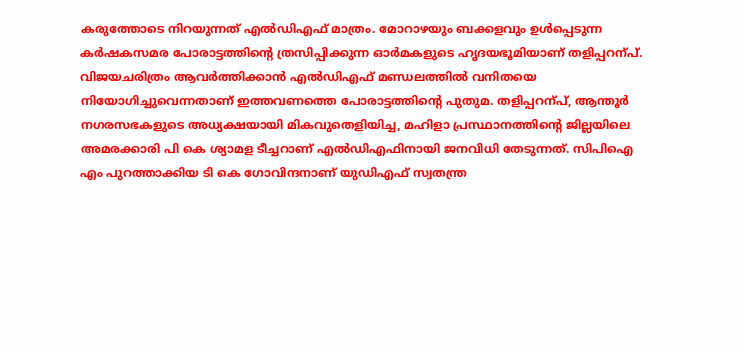കരുത്തോടെ നിറയുന്നത് എൽഡിഎഫ് മാത്രം. മോറാഴയും ബക്കളവും ഉൾപ്പെടുന്ന കർഷകസമര പോരാട്ടത്തിന്റെ ത്രസിപ്പിക്കുന്ന ഓർമകളുടെ ഹൃദയഭൂമിയാണ് തളിപ്പറന്പ്. വിജയചരിത്രം ആവർത്തിക്കാൻ എൽഡിഎഫ് മണ്ഡലത്തിൽ വനിതയെ നിയോഗിച്ചുവെന്നതാണ് ഇത്തവണത്തെ പോരാട്ടത്തിന്റെ പുതുമ. തളിപ്പറന്പ്, ആന്തൂർ നഗരസഭകളുടെ അധ്യക്ഷയായി മികവുതെളിയിച്ച, മഹിളാ പ്രസ്ഥാനത്തിന്റെ ജില്ലയിലെ അമരക്കാരി പി കെ ശ്യാമള ടീച്ചറാണ് എൽഡിഎഫിനായി ജനവിധി തേടുന്നത്. സിപിഐ എം പുറത്താക്കിയ ടി കെ ഗോവിന്ദനാണ് യുഡിഎഫ് സ്വതന്ത്ര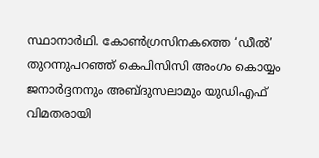സ്ഥാനാർഥി. കോൺഗ്രസിനകത്തെ ‘ഡീൽ’ തുറന്നുപറഞ്ഞ് കെപിസിസി അംഗം കൊയ്യം ജനാർദ്ദനനും അബ്ദുസലാമും യുഡിഎഫ് വിമതരായി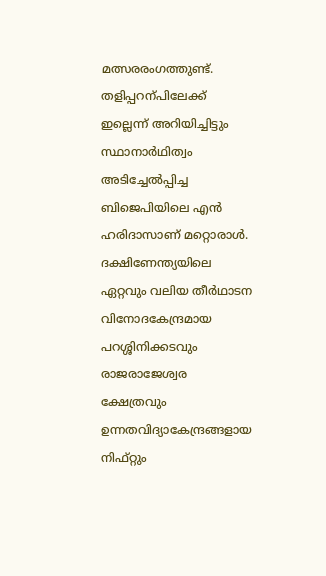മത്സരരംഗത്തുണ്ട്. തളിപ്പറന്പിലേക്ക് ഇല്ലെന്ന് അറിയിച്ചിട്ടും സ്ഥാനാർഥിത്വം അടിച്ചേൽപ്പിച്ച ബിജെപിയിലെ എൻ ഹരിദാസാണ് മറ്റൊരാൾ. ദക്ഷിണേന്ത്യയിലെ ഏറ്റവും വലിയ തീർഥാടന വിനോദകേന്ദ്രമായ പറശ്ശിനിക്കടവും രാജരാജേശ്വര ക്ഷേത്രവും ഉന്നതവിദ്യാകേന്ദ്രങ്ങളായ നിഫ്റ്റും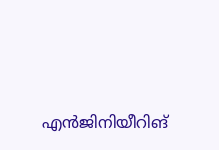എൻജിനിയീറിങ്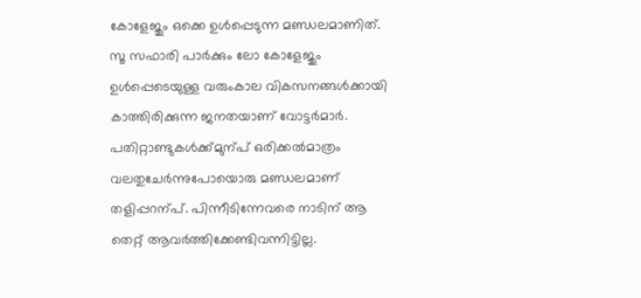കോളേജും ഒക്കെ ഉൾപ്പെടുന്ന മണ്ഡലമാണിത്. സൂ സഫാരി പാർക്കും ലോ കോളേജും ഉൾപ്പെടെയുള്ള വരുംകാല വികസനങ്ങൾക്കായി കാത്തിരിക്കുന്ന ജനതയാണ് വോട്ടർമാർ. പതിറ്റാണ്ടുകൾക്ക്മുന്പ് ഒരിക്കൽമാത്രം വലതുചേർന്നുപോയൊരു മണ്ഡലമാണ് തളിപ്പറന്പ്. പിന്നീടിന്നേവരെ നാടിന് ആ തെറ്റ് ആവർത്തിക്കേണ്ടിവന്നിട്ടില്ല.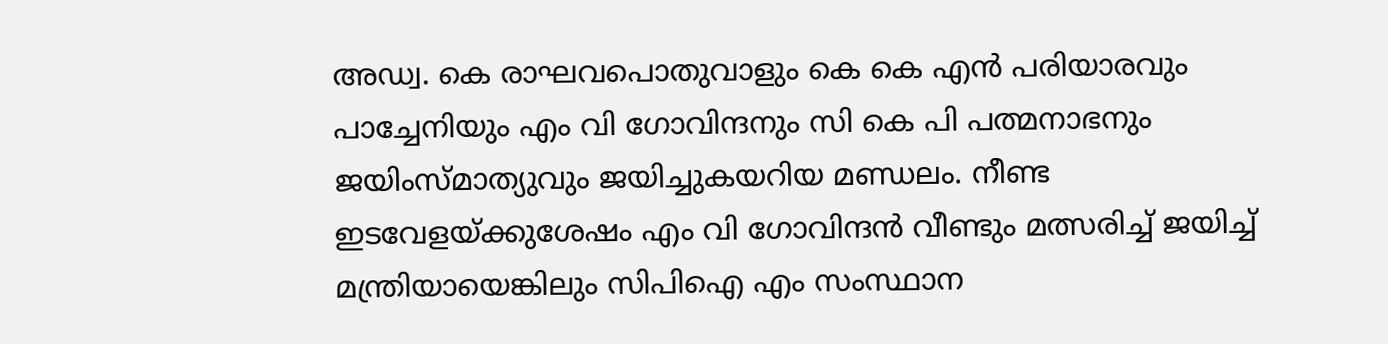അഡ്വ. കെ രാഘവപൊതുവാളും കെ കെ എൻ പരിയാരവും പാച്ചേനിയും എം വി ഗോവിന്ദനും സി കെ പി പത്മനാഭനും ജയിംസ്മാത്യുവും ജയിച്ചുകയറിയ മണ്ഡലം. നീണ്ട ഇടവേളയ്ക്കുശേഷം എം വി ഗോവിന്ദൻ വീണ്ടും മത്സരിച്ച് ജയിച്ച് മന്ത്രിയായെങ്കിലും സിപിഐ എം സംസ്ഥാന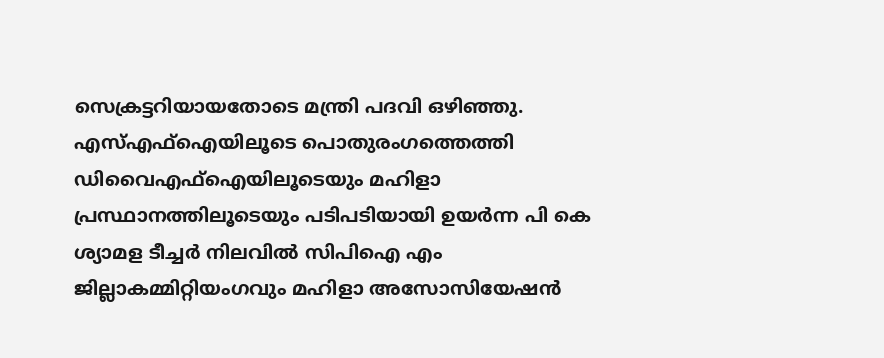സെക്രട്ടറിയായതോടെ മന്ത്രി പദവി ഒഴിഞ്ഞു. എസ്എഫ്ഐയിലൂടെ പൊതുരംഗത്തെത്തി ഡിവൈഎഫ്ഐയിലൂടെയും മഹിളാ പ്രസ്ഥാനത്തിലൂടെയും പടിപടിയായി ഉയർന്ന പി കെ ശ്യാമള ടീച്ചർ നിലവിൽ സിപിഐ എം ജില്ലാകമ്മിറ്റിയംഗവും മഹിളാ അസോസിയേഷൻ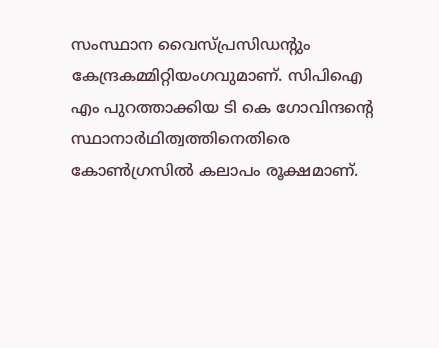സംസ്ഥാന വൈസ്പ്രസിഡന്റും കേന്ദ്രകമ്മിറ്റിയംഗവുമാണ്. സിപിഐ എം പുറത്താക്കിയ ടി കെ ഗോവിന്ദന്റെ സ്ഥാനാർഥിത്വത്തിനെതിരെ കോൺഗ്രസിൽ കലാപം രൂക്ഷമാണ്.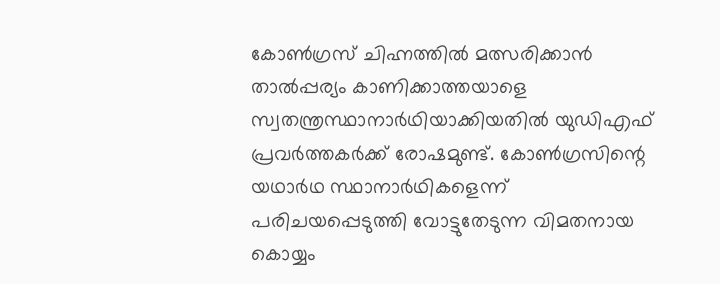കോൺഗ്രസ് ചിഹ്നത്തിൽ മത്സരിക്കാൻ താൽപ്പര്യം കാണിക്കാത്തയാളെ സ്വതന്ത്രസ്ഥാനാർഥിയാക്കിയതിൽ യുഡിഎഫ് പ്രവർത്തകർക്ക് രോഷമുണ്ട്. കോൺഗ്രസിന്റെ യഥാർഥ സ്ഥാനാർഥികളെന്ന് പരിചയപ്പെടുത്തി വോട്ടുതേടുന്ന വിമതനായ കൊയ്യം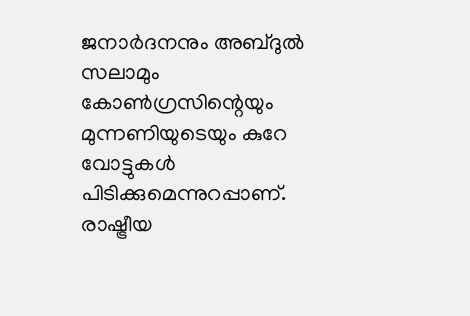ജനാർദനനും അബ്ദുൽ സലാമും കോൺഗ്രസിന്റെയും മുന്നണിയുടെയും കുറേ വോട്ടുകൾ പിടിക്കുമെന്നുറപ്പാണ്. രാഷ്ട്രീയ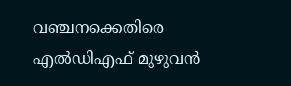വഞ്ചനക്കെതിരെ എൽഡിഎഫ് മുഴുവൻ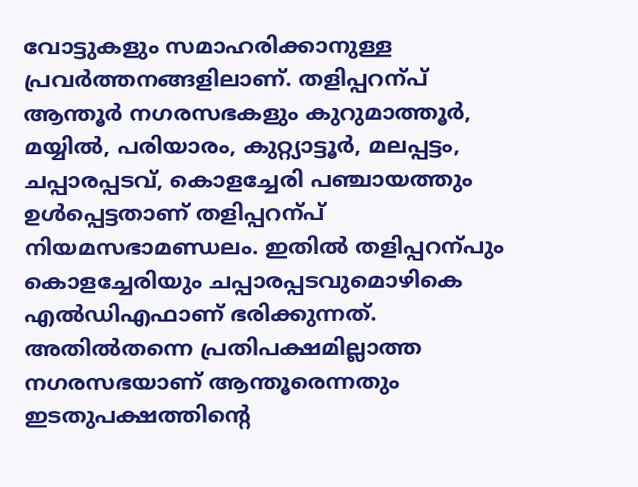വോട്ടുകളും സമാഹരിക്കാനുള്ള പ്രവർത്തനങ്ങളിലാണ്. തളിപ്പറന്പ് ആന്തൂർ നഗരസഭകളും കുറുമാത്തൂർ, മയ്യിൽ, പരിയാരം, കുറ്റ്യാട്ടൂർ, മലപ്പട്ടം, ചപ്പാരപ്പടവ്, കൊളച്ചേരി പഞ്ചായത്തും ഉൾപ്പെട്ടതാണ് തളിപ്പറന്പ് നിയമസഭാമണ്ഡലം. ഇതിൽ തളിപ്പറന്പും കൊളച്ചേരിയും ചപ്പാരപ്പടവുമൊഴികെ എൽഡിഎഫാണ് ഭരിക്കുന്നത്. അതിൽതന്നെ പ്രതിപക്ഷമില്ലാത്ത നഗരസഭയാണ് ആന്തൂരെന്നതും ഇടതുപക്ഷത്തിന്റെ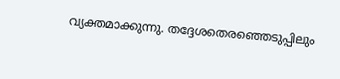വ്യക്തമാക്കുന്നു. തദ്ദേശതെരഞ്ഞെടുപ്പിലും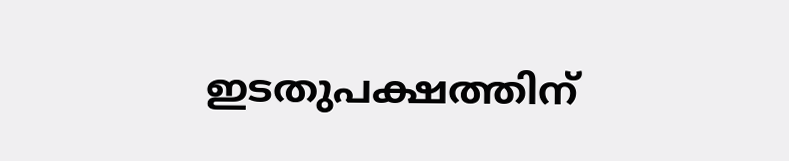ഇടതുപക്ഷത്തിന്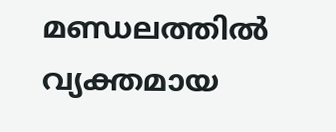മണ്ഡലത്തിൽ വ്യക്തമായ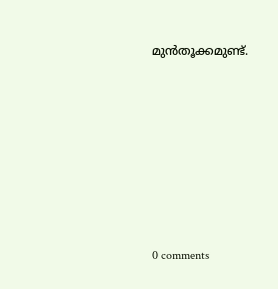മുൻതൂക്കമുണ്ട്.










0 comments